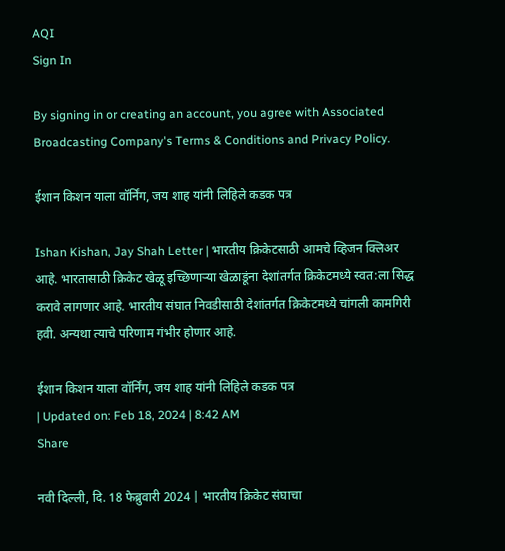AQI
Sign In

By signing in or creating an account, you agree with Associated Broadcasting Company's Terms & Conditions and Privacy Policy.

ईशान किशन याला वॉर्निंग, जय शाह यांनी लिहिले कडक पत्र

Ishan Kishan, Jay Shah Letter | भारतीय क्रिकेटसाठी आमचे व्हिजन क्लिअर आहे. भारतासाठी क्रिकेट खेळू इच्छिणाऱ्या खेळाडूंना देशांतर्गत क्रिकेटमध्ये स्वत:ला सिद्ध करावे लागणार आहे. भारतीय संघात निवडीसाठी देशांतर्गत क्रिकेटमध्ये चांगली कामगिरी हवी. अन्यथा त्याचे परिणाम गंभीर होणार आहे.

ईशान किशन याला वॉर्निंग, जय शाह यांनी लिहिले कडक पत्र
| Updated on: Feb 18, 2024 | 8:42 AM
Share

नवी दिल्ली, दि. 18 फेब्रुवारी 2024 | भारतीय क्रिकेट संघाचा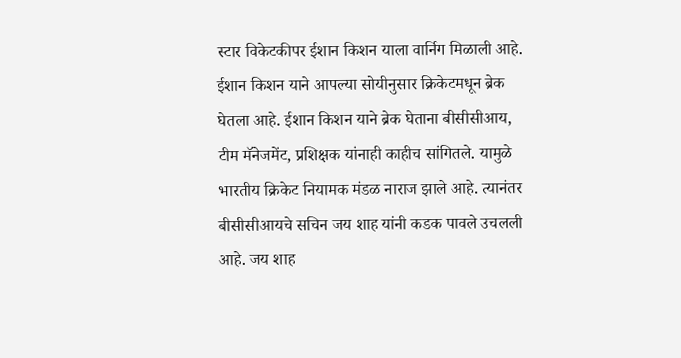स्टार विकेटकीपर ईशान किशन याला वार्निग मिळाली आहे. ईशान किशन याने आपल्या सोयीनुसार क्रिकेटमधून ब्रेक घेतला आहे. ईशान किशन याने ब्रेक घेताना बीसीसीआय, टीम मॅनेजमेंट, प्रशिक्षक यांनाही काहीच सांगितले. यामुळे भारतीय क्रिकेट नियामक मंडळ नाराज झाले आहे. त्यानंतर बीसीसीआयचे सचिन जय शाह यांनी कडक पावले उचलली आहे. जय शाह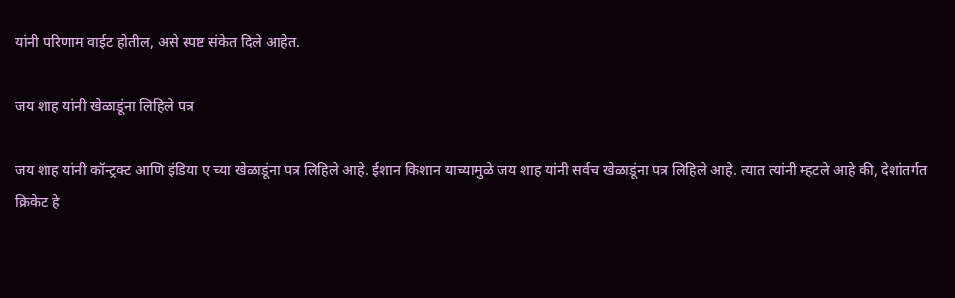यांनी परिणाम वाईट होतील, असे स्पष्ट संकेत दिले आहेत.

जय शाह यांनी खेळाडूंना लिहिले पत्र

जय शाह यांनी कॉन्ट्रक्ट आणि इंडिया ए च्या खेळाडूंना पत्र लिहिले आहे. ईशान किशान याच्यामुळे जय शाह यांनी सर्वच खेळाडूंना पत्र लिहिले आहे. त्यात त्यांनी म्हटले आहे की, देशांतर्गत क्रिकेट हे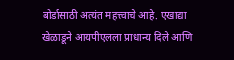बोर्डासाठी अत्यंत महत्त्वाचे आहे. एखाद्या खेळाडूने आयपीएलला प्राधान्य दिले आणि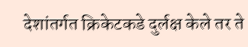देशांतर्गत क्रिकेटकडे दुर्लक्ष केले तर ते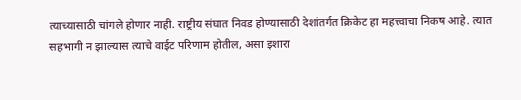त्याच्यासाठी चांगले होणार नाही. राष्ट्रीय संघात निवड होण्यासाठी देशांतर्गत क्रिकेट हा महत्त्वाचा निकष आहे. त्यात सहभागी न झाल्यास त्याचे वाईट परिणाम होतील, असा इशारा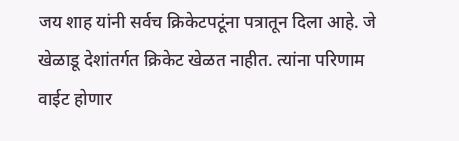जय शाह यांनी सर्वच क्रिकेटपटूंना पत्रातून दिला आहे. जे खेळाडू देशांतर्गत क्रिकेट खेळत नाहीत. त्यांना परिणाम वाईट होणार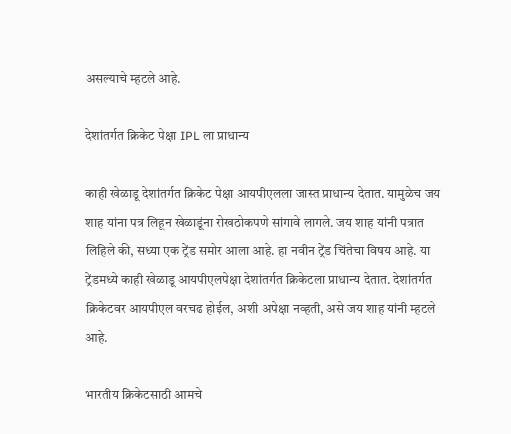असल्याचे म्हटले आहे.

देशांतर्गत क्रिकेट पेक्षा IPL ला प्राधान्य

काही खेळाडू देशांतर्गत क्रिकेट पेक्षा आयपीएलला जास्त प्राधान्य देतात. यामुळेच जय शाह यांना पत्र लिहून खेळाडूंना रोखठोकपणे सांगावे लागले. जय शाह यांनी पत्रात लिहिले की, सध्या एक ट्रेंड समोर आला आहे. हा नवीन ट्रेंड चिंतेचा विषय आहे. या ट्रेंडमध्ये काही खेळाडू आयपीएलपेक्षा देशांतर्गत क्रिकेटला प्राधान्य देतात. देशांतर्गत क्रिकेटवर आयपीएल वरचढ होईल, अशी अपेक्षा नव्हती, असे जय शाह यांनी म्हटले आहे.

भारतीय क्रिकेटसाठी आमचे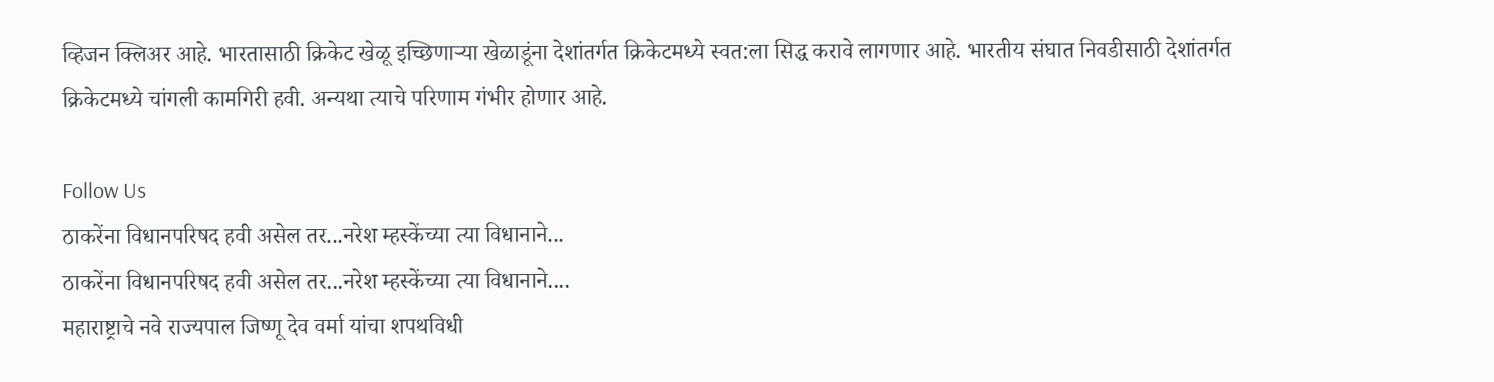व्हिजन क्लिअर आहे. भारतासाठी क्रिकेट खेळू इच्छिणाऱ्या खेळाडूंना देशांतर्गत क्रिकेटमध्ये स्वत:ला सिद्ध करावे लागणार आहे. भारतीय संघात निवडीसाठी देशांतर्गत क्रिकेटमध्ये चांगली कामगिरी हवी. अन्यथा त्याचे परिणाम गंभीर होणार आहे.

Follow Us
ठाकरेंना विधानपरिषद हवी असेल तर...नरेश म्हस्केंच्या त्या विधानाने...
ठाकरेंना विधानपरिषद हवी असेल तर...नरेश म्हस्केंच्या त्या विधानाने....
महाराष्ट्राचे नवे राज्यपाल जिष्णू देव वर्मा यांचा शपथविधी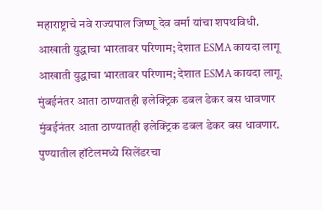महाराष्ट्राचे नवे राज्यपाल जिष्णू देव वर्मा यांचा शपथविधी.
आखाती युद्धाचा भारतावर परिणाम; देशात ESMA कायदा लागू
आखाती युद्धाचा भारतावर परिणाम; देशात ESMA कायदा लागू.
मुंबईनंतर आता ठाण्यातही इलेक्ट्रिक डबल डेकर बस धावणार
मुंबईनंतर आता ठाण्यातही इलेक्ट्रिक डबल डेकर बस धावणार.
पुण्यातील हॉटेलमध्ये सिलेंडरचा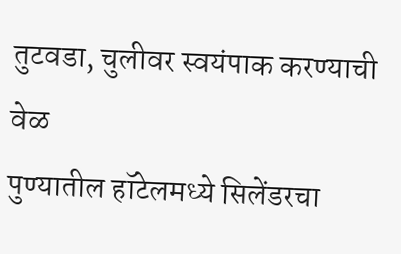तुटवडा, चुलीवर स्वयंपाक करण्याची वेळ
पुण्यातील हॉटेलमध्ये सिलेंडरचा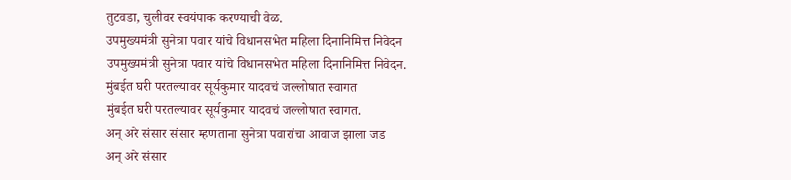तुटवडा, चुलीवर स्वयंपाक करण्याची वेळ.
उपमुख्यमंत्री सुनेत्रा पवार यांचे विधानसभेत महिला दिनानिमित्त निवेदन
उपमुख्यमंत्री सुनेत्रा पवार यांचे विधानसभेत महिला दिनानिमित्त निवेदन.
मुंबईत घरी परतल्यावर सूर्यकुमार यादवचं जल्लोषात स्वागत
मुंबईत घरी परतल्यावर सूर्यकुमार यादवचं जल्लोषात स्वागत.
अन् अरे संसार संसार म्हणताना सुनेत्रा पवारांचा आवाज झाला जड
अन् अरे संसार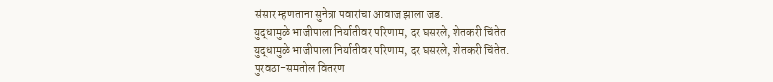संसार म्हणताना सुनेत्रा पवारांचा आवाज झाला जड.
युद्धामुळे भाजीपाला निर्यातीवर परिणाम, दर घसरले, शेतकरी चिंतेत
युद्धामुळे भाजीपाला निर्यातीवर परिणाम, दर घसरले, शेतकरी चिंतेत.
पुरवठा-समतोल वितरण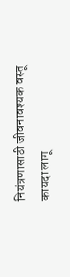नियंत्रणासाठी जीवनावश्यक वस्तू कायदा लागू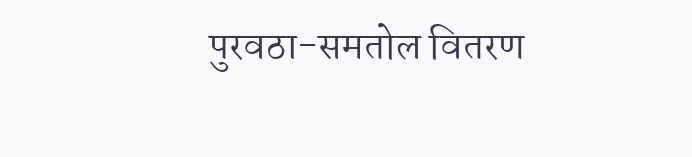पुरवठा-समतोल वितरण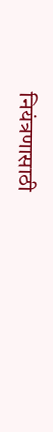नियंत्रणासाठी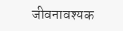जीवनावश्यक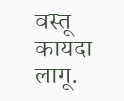वस्तू कायदा लागू.